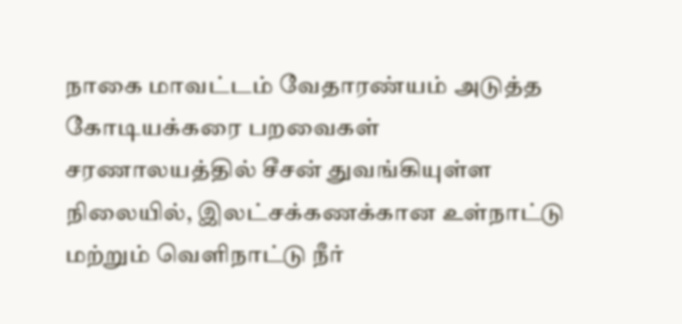நாகை மாவட்டம் வேதாரண்யம் அடுத்த கோடியக்கரை பறவைகள் சரணாலயத்தில் சீசன் துவங்கியுள்ள நிலையில், இலட்சக்கணக்கான உள்நாட்டு மற்றும் வெளிநாட்டு நீர்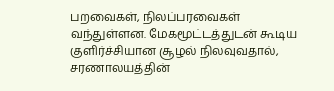பறவைகள், நிலப்பரவைகள் வந்துள்ளன. மேகமூட்டத்துடன் கூடிய குளிர்ச்சியான சூழல் நிலவுவதால், சரணாலயத்தின்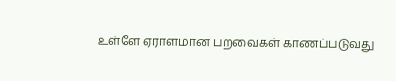உள்ளே ஏராளமான பறவைகள் காணப்படுவது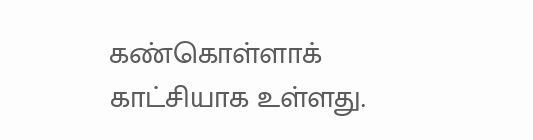கண்கொள்ளாக் காட்சியாக உள்ளது.